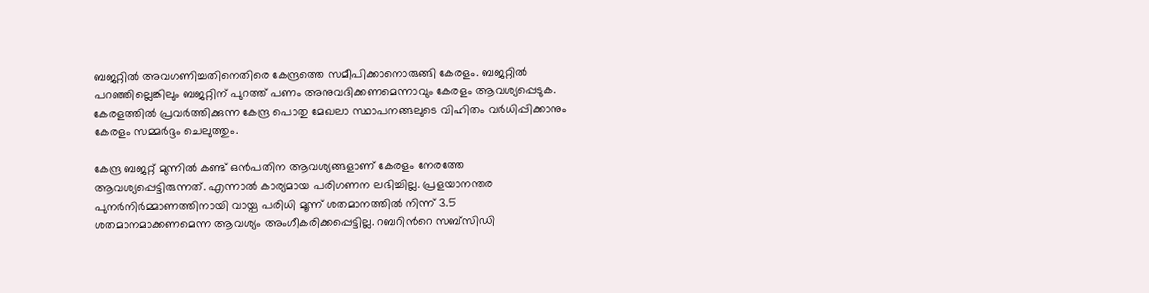ബജറ്റില്‍ അവഗണിച്ചതിനെതിരെ കേന്ദ്രത്തെ സമീപിക്കാനൊരുങ്ങി കേരളം. ബജറ്റിൽ പറഞ്ഞില്ലെങ്കിലും ബജറ്റിന് പുറത്ത് പണം അനുവദിക്കണമെന്നാവും കേരളം ആവശ്യപ്പെടുക. കേരളത്തിൽ പ്രവർത്തിക്കുന്ന കേന്ദ്ര പൊതു മേഖലാ സ്ഥാപനങ്ങലുടെ വിഹിതം വർധിപ്പിക്കാനും കേരളം സമ്മർദ്ദം ചെലുത്തും.

കേന്ദ്ര ബജറ്റ് മുന്നിൽ കണ്ട് ഒൻപതിന ആവശ്യങ്ങളാണ് കേരളം നേരത്തേ ആവശ്യപ്പെട്ടിരുന്നത്. എന്നാൽ കാര്യമായ പരിഗണന ലഭിച്ചില്ല. പ്രളയാനന്തര പുനര്‍നിര്‍മ്മാണത്തിനായി വായ്പ പരിധി മൂന്ന് ശതമാനത്തില്‍ നിന്ന് 3.5 ശതമാനമാക്കണമെന്ന ആവശ്യം അംഗീകരിക്കപ്പെട്ടില്ല. റബറിന്‍റെ സബ്സിഡി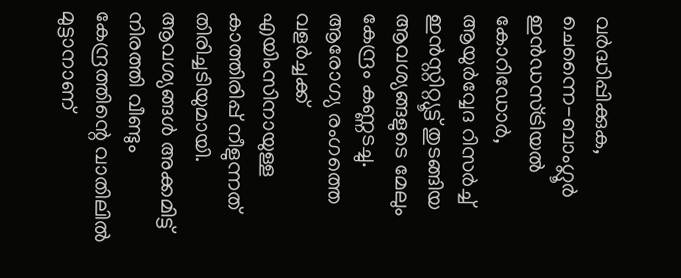വര്‍ദ്ധിപ്പിക്കുക, ചെന്നൈ-ബാംഗ്ലൂര്‍ ഇന്‍ഡസ്ട്രിയല്‍ കോറിഡോര്‍, ആയുര്‍വ്വേദ റിസര്‍ച്ച് ഇന്‍സ്റ്റിറ്റ്യൂട്ട് തുടങ്ങിയ ആവശ്യങ്ങളുടെ മേലും കേന്ദ്രം കണ്ണടച്ചു. ആരോഗ്യ രംഗത്തെ വളർച്ചക്ക് എയിംസിനായുള്ള കാത്തിരിപ്പ് നീളുന്നത് തിരിച്ചടിയുമായി. ആവശ്യങ്ങൾ അക്കമിട്ട് നിരത്തി വീണ്ടും കേന്ദ്രത്തിന്റെ വാതിലിൽ മുട്ടാനാണ്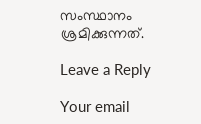സംസ്ഥാനം ശ്രമിക്കുന്നത്.

Leave a Reply

Your email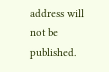address will not be published.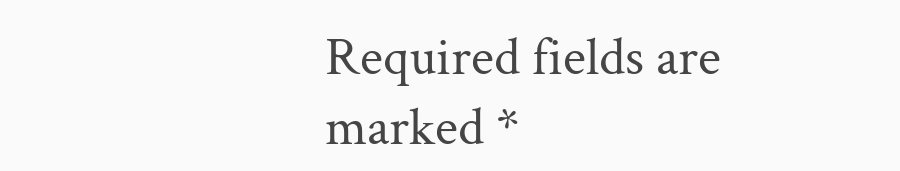Required fields are marked *